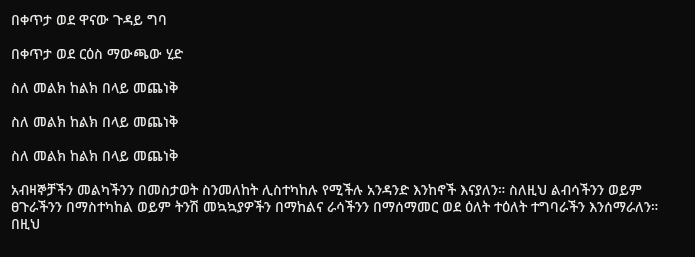በቀጥታ ወደ ዋናው ጉዳይ ግባ

በቀጥታ ወደ ርዕስ ማውጫው ሂድ

ስለ መልክ ከልክ በላይ መጨነቅ

ስለ መልክ ከልክ በላይ መጨነቅ

ስለ መልክ ከልክ በላይ መጨነቅ

አብዛኞቻችን መልካችንን በመስታወት ስንመለከት ሊስተካከሉ የሚችሉ አንዳንድ እንከኖች እናያለን። ስለዚህ ልብሳችንን ወይም ፀጉራችንን በማስተካከል ወይም ትንሽ መኳኳያዎችን በማከልና ራሳችንን በማሰማመር ወደ ዕለት ተዕለት ተግባራችን እንሰማራለን። በዚህ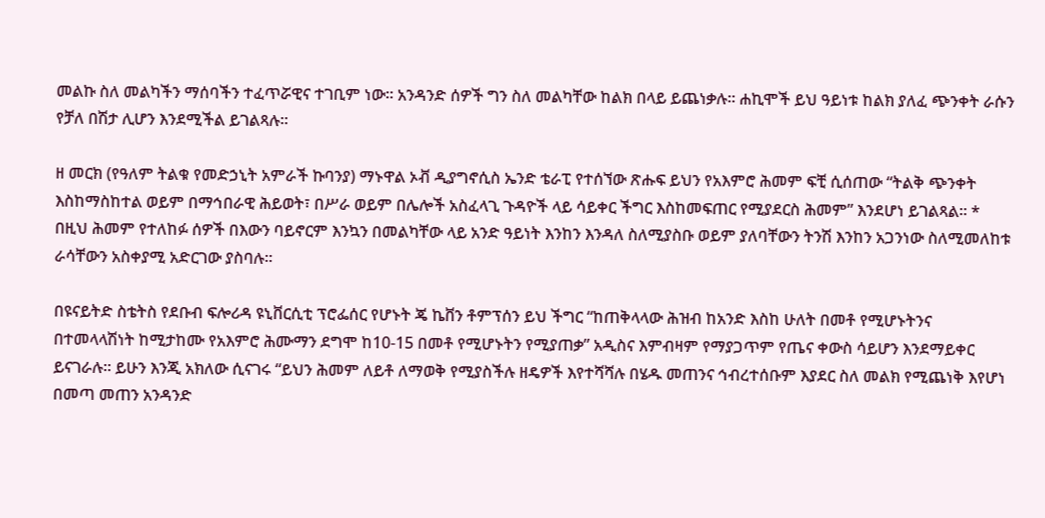መልኩ ስለ መልካችን ማሰባችን ተፈጥሯዊና ተገቢም ነው። አንዳንድ ሰዎች ግን ስለ መልካቸው ከልክ በላይ ይጨነቃሉ። ሐኪሞች ይህ ዓይነቱ ከልክ ያለፈ ጭንቀት ራሱን የቻለ በሽታ ሊሆን እንደሚችል ይገልጻሉ።

ዘ መርክ (የዓለም ትልቁ የመድኃኒት አምራች ኩባንያ) ማኑዋል ኦቭ ዲያግኖሲስ ኤንድ ቴራፒ የተሰኘው ጽሑፍ ይህን የአእምሮ ሕመም ፍቺ ሲሰጠው “ትልቅ ጭንቀት እስከማስከተል ወይም በማኅበራዊ ሕይወት፣ በሥራ ወይም በሌሎች አስፈላጊ ጉዳዮች ላይ ሳይቀር ችግር እስከመፍጠር የሚያደርስ ሕመም” እንደሆነ ይገልጻል። * በዚህ ሕመም የተለከፉ ሰዎች በእውን ባይኖርም እንኳን በመልካቸው ላይ አንድ ዓይነት እንከን እንዳለ ስለሚያስቡ ወይም ያለባቸውን ትንሽ እንከን አጋንነው ስለሚመለከቱ ራሳቸውን አስቀያሚ አድርገው ያስባሉ።

በዩናይትድ ስቴትስ የደቡብ ፍሎሪዳ ዩኒቨርሲቲ ፕሮፌሰር የሆኑት ጄ ኬቨን ቶምፕሰን ይህ ችግር “ከጠቅላላው ሕዝብ ከአንድ እስከ ሁለት በመቶ የሚሆኑትንና በተመላላሽነት ከሚታከሙ የአእምሮ ሕሙማን ደግሞ ከ10-15 በመቶ የሚሆኑትን የሚያጠቃ” አዲስና እምብዛም የማያጋጥም የጤና ቀውስ ሳይሆን እንደማይቀር ይናገራሉ። ይሁን እንጂ አክለው ሲናገሩ “ይህን ሕመም ለይቶ ለማወቅ የሚያስችሉ ዘዴዎች እየተሻሻሉ በሄዱ መጠንና ኅብረተሰቡም እያደር ስለ መልክ የሚጨነቅ እየሆነ በመጣ መጠን አንዳንድ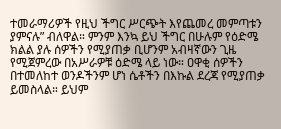ተመራማሪዎች የዚህ ችግር ሥርጭት እየጨመረ መምጣቱን ያምናሉ” ብለዋል። ምንም እንኳ ይህ ችግር በሁሉም የዕድሜ ክልል ያሉ ሰዎችን የሚያጠቃ ቢሆንም አብዛኛውን ጊዜ የሚጀምረው በአሥራዎቹ ዕድሜ ላይ ነው። ዐዋቂ ሰዎችን በተመለከተ ወንዶችንም ሆነ ሴቶችን በእኩል ደረጃ የሚያጠቃ ይመስላል። ይህም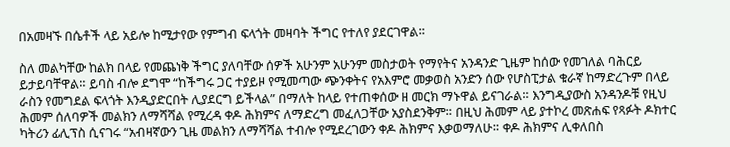በአመዛኙ በሴቶች ላይ አይሎ ከሚታየው የምግብ ፍላጎት መዛባት ችግር የተለየ ያደርገዋል።

ስለ መልካቸው ከልክ በላይ የመጨነቅ ችግር ያለባቸው ሰዎች አሁንም አሁንም መስታወት የማየትና አንዳንድ ጊዜም ከሰው የመገለል ባሕርይ ይታይባቸዋል። ይባስ ብሎ ደግሞ “ከችግሩ ጋር ተያይዞ የሚመጣው ጭንቀትና የአእምሮ መቃወስ አንድን ሰው የሆስፒታል ቁራኛ ከማድረጉም በላይ ራስን የመግደል ፍላጎት እንዲያድርበት ሊያደርግ ይችላል” በማለት ከላይ የተጠቀሰው ዘ መርክ ማኑዋል ይናገራል። እንግዲያውስ አንዳንዶቹ የዚህ ሕመም ሰለባዎች መልክን ለማሻሻል የሚረዳ ቀዶ ሕክምና ለማድረግ መፈለጋቸው አያስደንቅም። በዚህ ሕመም ላይ ያተኮረ መጽሐፍ የጻፉት ዶክተር ካትሪን ፊሊፕስ ሲናገሩ “አብዛኛውን ጊዜ መልክን ለማሻሻል ተብሎ የሚደረገውን ቀዶ ሕክምና እቃወማለሁ። ቀዶ ሕክምና ሊቀለበስ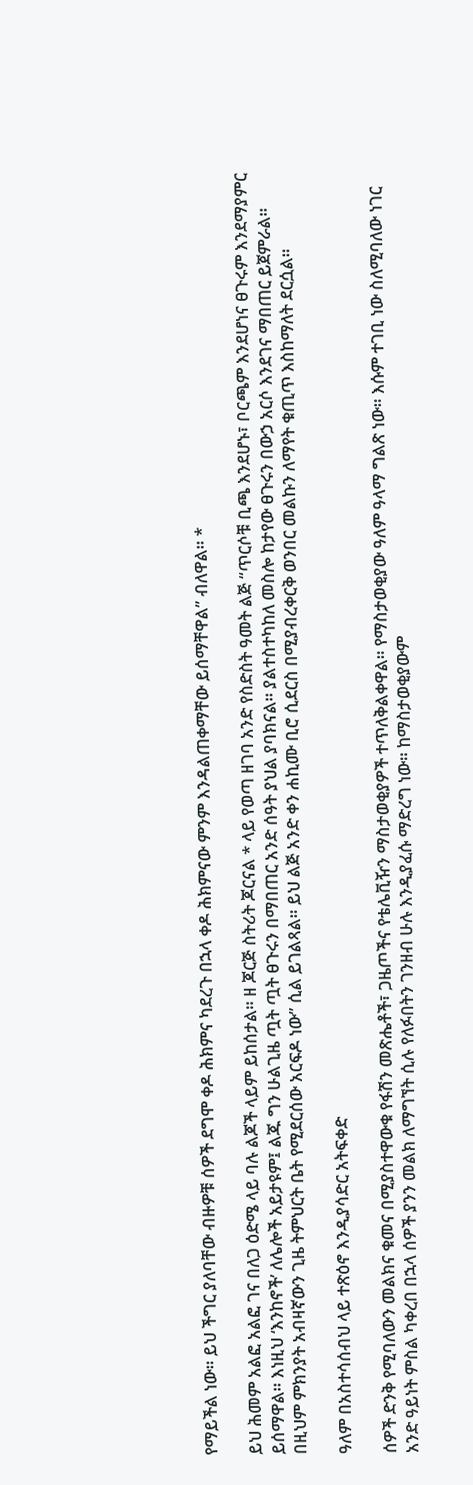የማይችል ነው። ይህ ችግር ያለባቸው ብዙዎቹ ሰዎች ደግሞ ቀዶ ሕክምና ካደረጉ በኋላ ቀዶ ሕክምናው ምንም እንዳልጠቀማቸው ይሰማቸዋል” ብለዋል። *

ይህ ሕመም አልፎ አልፎ ገና በለጋ ዕድሜ ላይ ባሉ ልጆች ላይም ይከሰታል። ዘ ጆርጅ ስትሪት ጆርናል * ላይ የወጣ ዘገባ አንድ የስድስት ዓመት ልጅ “ጥርሶቹ ቢጫ እንደሆኑ፣ ቦርጫም እንደሆነና ፀጉሩም እንደማያምር ይሰማዋል። እነዚህ ‘እንከኖች’ ለሌሎች አይታዩም፤ ልጁ ግን ሁልጊዜ ጧት ጧት ፀጉሩን በማበጠር አንድ ሰዓት ያህል ያባክናል። ያልተስተካከለ መስሎ ከታየው ፀጉሩን በውኃ አርሶ እንደገና ማበጠር ይጀምራል። በዚህም ምክንያት አብዛኛውን ጊዜ ትምህርት ቤት የሚደርሰው አርፍዶ ነው” ሲል ይገልጻል። ይህ ልጅ አንድ ቀን ሐኪሙ ቢሮ ሲደርስ በሚያብረቀርቅ ወንበር መልኩን ለማየት ቁጢጥ እስከማለት ደርሷል።

ዓለም በአስተሳሰብህ ላይ ተጽዕኖ እንዲያሳድር አትፍቀድ

ሰዎች ድንቅ የሚባለውን መልክና ቁመና በሚያስተዋውቁ የፋሽን መጽሔቶች፣ ጋዜጦችና የቴሌቪዥን ማስታወቂያዎች ተጥለቅልቀዋል። የማስታወቂያው ዓለም ዓላማ ግልጽ ነው። እሱም ተገቢ ነው ስለሚባለው ነገር አንድ ዓይነት ምስል ካቀረበ በኋላ ሰዎች ያንን መልክ ለማግኘት ሲሉ የለፉበትን ገንዘብ ሁሉ እንዲያፈሱ ማድረግ ነው። ከማስታወቂያውም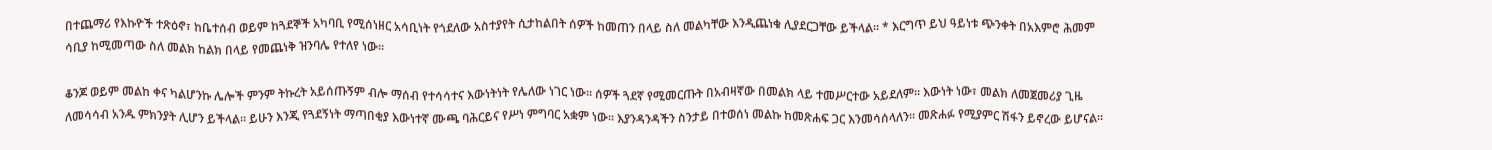በተጨማሪ የእኩዮች ተጽዕኖ፣ ከቤተሰብ ወይም ከጓደኞች አካባቢ የሚሰነዘር አሳቢነት የጎደለው አስተያየት ሲታከልበት ሰዎች ከመጠን በላይ ስለ መልካቸው እንዲጨነቁ ሊያደርጋቸው ይችላል። * እርግጥ ይህ ዓይነቱ ጭንቀት በአእምሮ ሕመም ሳቢያ ከሚመጣው ስለ መልክ ከልክ በላይ የመጨነቅ ዝንባሌ የተለየ ነው።

ቆንጆ ወይም መልከ ቀና ካልሆንኩ ሌሎች ምንም ትኩረት አይሰጡኝም ብሎ ማሰብ የተሳሳተና እውነትነት የሌለው ነገር ነው። ሰዎች ጓደኛ የሚመርጡት በአብዛኛው በመልክ ላይ ተመሥርተው አይደለም። እውነት ነው፣ መልክ ለመጀመሪያ ጊዜ ለመሳሳብ አንዱ ምክንያት ሊሆን ይችላል። ይሁን እንጂ የጓደኝነት ማጣበቂያ እውነተኛ ሙጫ ባሕርይና የሥነ ምግባር አቋም ነው። እያንዳንዳችን ስንታይ በተወሰነ መልኩ ከመጽሐፍ ጋር እንመሳሰላለን። መጽሐፉ የሚያምር ሽፋን ይኖረው ይሆናል።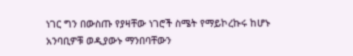ነገር ግን በውስጡ የያዛቸው ነገሮች ስሜት የማይኮረኩሩ ከሆኑ አንባቢዎቹ ወዲያውኑ ማንበባቸውን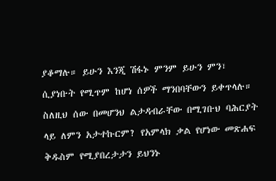ያቆማሉ። ይሁን እንጂ ሽፋኑ ምንም ይሁን ምን፣ ሲያነቡት የሚጥም ከሆነ ሰዎች ማንበባቸውን ይቀጥላሉ። ስለዚህ ሰው በመሆንህ ልታዳብራቸው በሚገቡህ ባሕርያት ላይ ለምን አታተኩርም? የአምላክ ቃል የሆነው መጽሐፍ ቅዱስም የሚያበረታታን ይህንኑ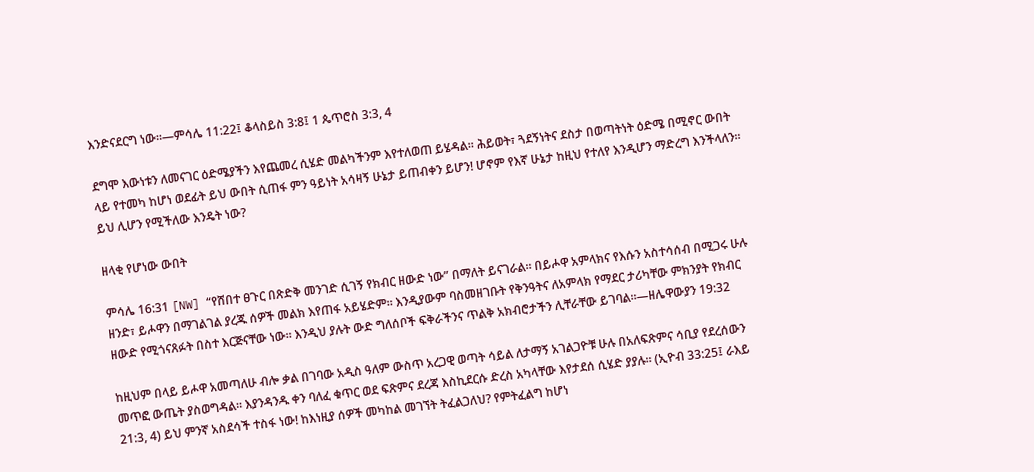እንድናደርግ ነው።—ምሳሌ 11:22፤ ቆላስይስ 3:8፤ 1 ጴጥሮስ 3:3, 4

ደግሞ እውነቱን ለመናገር ዕድሜያችን እየጨመረ ሲሄድ መልካችንም እየተለወጠ ይሄዳል። ሕይወት፣ ጓደኝነትና ደስታ በወጣትነት ዕድሜ በሚኖር ውበት ላይ የተመካ ከሆነ ወደፊት ይህ ውበት ሲጠፋ ምን ዓይነት አሳዛኝ ሁኔታ ይጠብቀን ይሆን! ሆኖም የእኛ ሁኔታ ከዚህ የተለየ እንዲሆን ማድረግ እንችላለን። ይህ ሊሆን የሚችለው እንዴት ነው?

ዘላቂ የሆነው ውበት

ምሳሌ 16:31 [NW] “የሸበተ ፀጉር በጽድቅ መንገድ ሲገኝ የክብር ዘውድ ነው” በማለት ይናገራል። በይሖዋ አምላክና የእሱን አስተሳሰብ በሚጋሩ ሁሉ ዘንድ፣ ይሖዋን በማገልገል ያረጁ ሰዎች መልክ እየጠፋ አይሄድም። እንዲያውም ባስመዘገቡት የቅንዓትና ለአምላክ የማደር ታሪካቸው ምክንያት የክብር ዘውድ የሚጎናጸፉት በስተ እርጅናቸው ነው። እንዲህ ያሉት ውድ ግለሰቦች ፍቅራችንና ጥልቅ አክብሮታችን ሊቸራቸው ይገባል።—ዘሌዋውያን 19:32

ከዚህም በላይ ይሖዋ አመጣለሁ ብሎ ቃል በገባው አዲስ ዓለም ውስጥ አረጋዊ ወጣት ሳይል ለታማኝ አገልጋዮቹ ሁሉ በአለፍጽምና ሳቢያ የደረሰውን መጥፎ ውጤት ያስወግዳል። እያንዳንዱ ቀን ባለፈ ቁጥር ወደ ፍጽምና ደረጃ እስኪደርሱ ድረስ አካላቸው እየታደሰ ሲሄድ ያያሉ። (ኢዮብ 33:25፤ ራእይ 21:3, 4) ይህ ምንኛ አስደሳች ተስፋ ነው! ከእነዚያ ሰዎች መካከል መገኘት ትፈልጋለህ? የምትፈልግ ከሆነ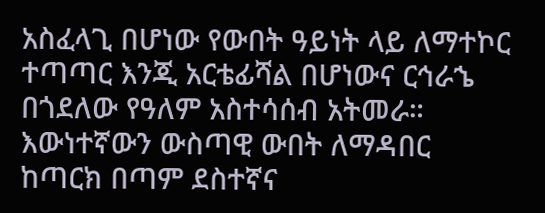አስፈላጊ በሆነው የውበት ዓይነት ላይ ለማተኮር ተጣጣር እንጂ አርቴፊሻል በሆነውና ርኅራኄ በጎደለው የዓለም አስተሳሰብ አትመራ። እውነተኛውን ውስጣዊ ውበት ለማዳበር ከጣርክ በጣም ደስተኛና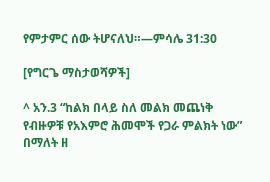የምታምር ሰው ትሆናለህ።—ምሳሌ 31:30

[የግርጌ ማስታወሻዎች]

^ አን.3 “ከልክ በላይ ስለ መልክ መጨነቅ የብዙዎቹ የአእምሮ ሕመሞች የጋራ ምልክት ነው” በማለት ዘ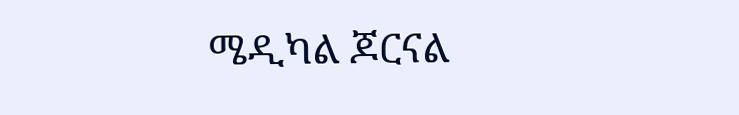ሜዲካል ጆርናል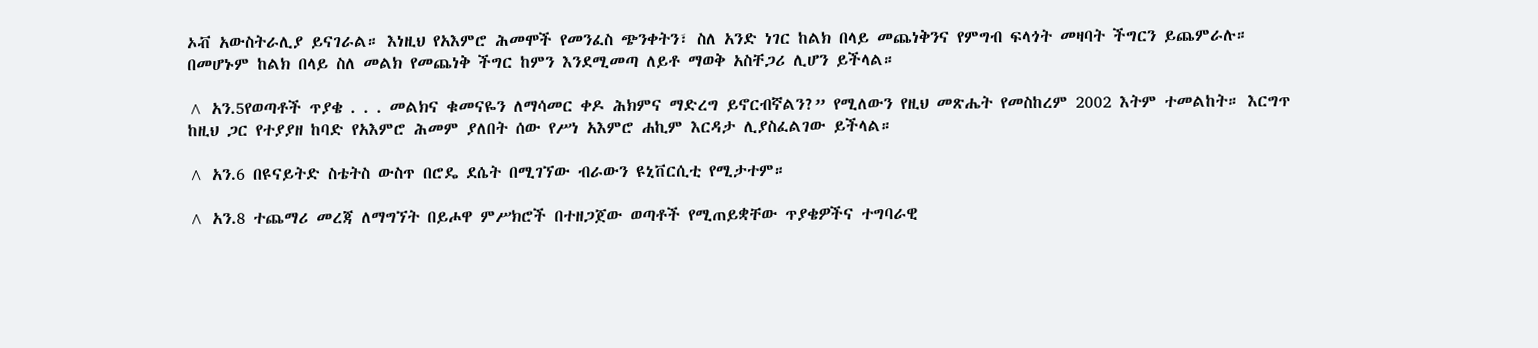ኦቭ አውስትራሊያ ይናገራል። እነዚህ የአእምሮ ሕመሞች የመንፈስ ጭንቀትን፣ ስለ አንድ ነገር ከልክ በላይ መጨነቅንና የምግብ ፍላጎት መዛባት ችግርን ይጨምራሉ። በመሆኑም ከልክ በላይ ስለ መልክ የመጨነቅ ችግር ከምን እንደሚመጣ ለይቶ ማወቅ አስቸጋሪ ሊሆን ይችላል።

^ አን.5የወጣቶች ጥያቄ . . . መልክና ቁመናዬን ለማሳመር ቀዶ ሕክምና ማድረግ ይኖርብኛልን?” የሚለውን የዚህ መጽሔት የመስከረም 2002 እትም ተመልከት። እርግጥ ከዚህ ጋር የተያያዘ ከባድ የአእምሮ ሕመም ያለበት ሰው የሥነ አእምሮ ሐኪም እርዳታ ሊያስፈልገው ይችላል።

^ አን.6 በዩናይትድ ስቴትስ ውስጥ በሮዴ ደሴት በሚገኘው ብራውን ዩኒቨርሲቲ የሚታተም።

^ አን.8 ተጨማሪ መረጃ ለማግኘት በይሖዋ ምሥክሮች በተዘጋጀው ወጣቶች የሚጠይቋቸው ጥያቄዎችና ተግባራዊ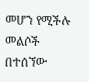መሆን የሚችሉ መልሶች በተሰኘው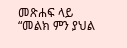መጽሐፍ ላይ “መልክ ምን ያህል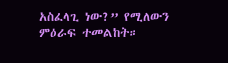አስፈላጊ ነው?” የሚለውን ምዕራፍ ተመልከት።